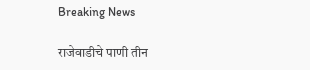Breaking News

राजेवाडीचे पाणी‌ तीन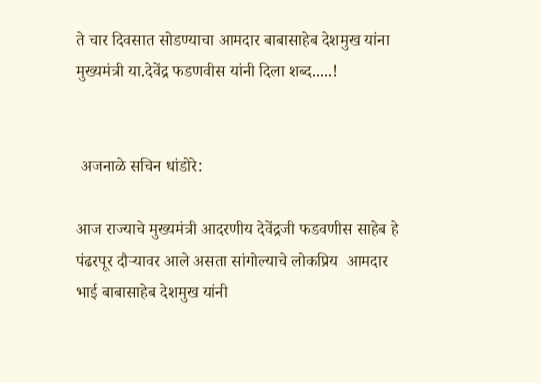ते चार दिवसात‌ सोडण्याचा आमदार बाबासाहेब‌ देशमुख यांना मुख्यमंत्री या.देवेंद्र फडणवीस यांनी दिला‌ शब्द.....!


 अजनाळे सचिन धांडोरे:

आज राज्याचे मुख्यमंत्री आदरणीय देवेंद्रजी फडवणीस साहेब हे पंढरपूर दौऱ्यावर आले असता सांगोल्याचे लोकप्रिय  आमदार भाई बाबासाहेब देशमुख यांनी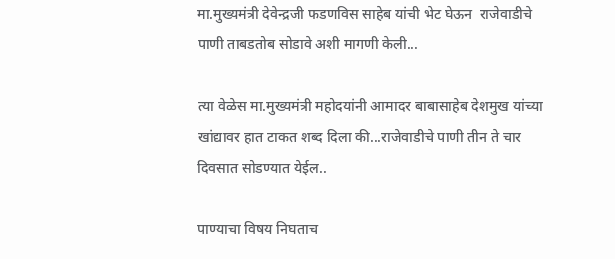मा.मुख्यमंत्री देवेन्द्रजी फडणविस साहेब यांची भेट घेऊन  राजेवाडीचे पाणी ताबडतोब सोडावे अशी मागणी केली...

त्या वेळेस मा.मुख्यमंत्री महोदयांनी आमादर बाबासाहेब देशमुख यांच्या खांद्यावर हात टाकत शब्द दिला की‌‌...राजेवाडीचे पाणी तीन ते चार दिवसात सोडण्यात येईल..

पाण्याचा विषय निघताच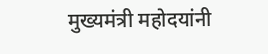मुख्यमंत्री‌ महोदयांनी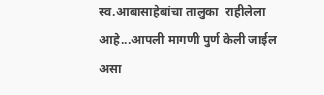स्व.आबासाहेबांचा‌ तालुका  राहीलेला आहे...आपली मागणी पुर्ण केली जाईल असा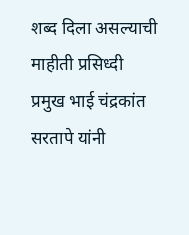शब्द दिला असल्याची माहीती प्रसिध्दी  प्रमुख भाई चंद्रकांत सरतापे यांनी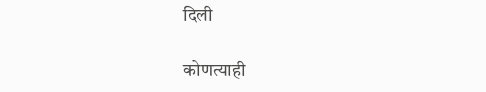दिली

कोणत्याही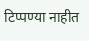टिप्पण्‍या नाहीत